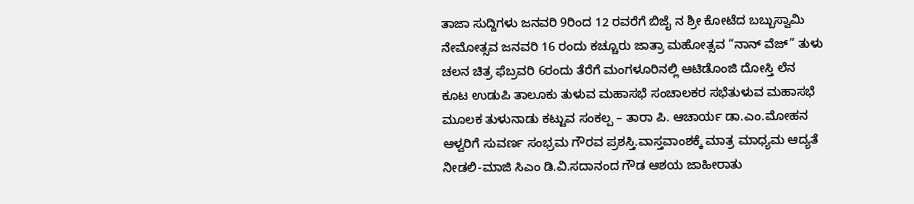ತಾಜಾ ಸುದ್ದಿಗಳು ಜನವರಿ 9ರಿಂದ 12 ರವರೆಗೆ ಬಿಜೈ ನ ಶ್ರೀ ಕೋಟೆದ ಬಬ್ಬುಸ್ವಾಮಿ ನೇಮೋತ್ಸವ ಜನವರಿ 16 ರಂದು ಕಚ್ಚೂರು ಜಾತ್ರಾ ಮಹೋತ್ಸವ “ನಾನ್ ವೆಜ್” ತುಳು ಚಲನ ಚಿತ್ರ ಫೆಬ್ರವರಿ 6ರಂದು ತೆರೆಗೆ ಮಂಗಳೂರಿನಲ್ಲಿ ಆಟಿಡೊಂಜಿ ದೋಸ್ತಿ ಲೆನ ಕೂಟ ಉಡುಪಿ ತಾಲೂಕು ತುಳುವ ಮಹಾಸಭೆ ಸಂಚಾಲಕರ ಸಭೆತುಳುವ ಮಹಾಸಭೆ ಮೂಲಕ ತುಳುನಾಡು ಕಟ್ಟುವ ಸಂಕಲ್ಪ – ತಾರಾ ಪಿ. ಆಚಾರ್ಯ ಡಾ.ಎಂ.ಮೋಹನ ಆಳ್ವರಿಗೆ ಸುವರ್ಣ ಸಂಭ್ರಮ ಗೌರವ ಪ್ರಶಸ್ತಿ.ವಾಸ್ತವಾಂಶಕ್ಕೆ ಮಾತ್ರ ಮಾಧ್ಯಮ ಆದ್ಯತೆ ನೀಡಲಿ-ಮಾಜಿ ಸಿಎಂ ಡಿ.ವಿ.ಸದಾನಂದ ಗೌಡ ಆಶಯ ಜಾಹೀರಾತು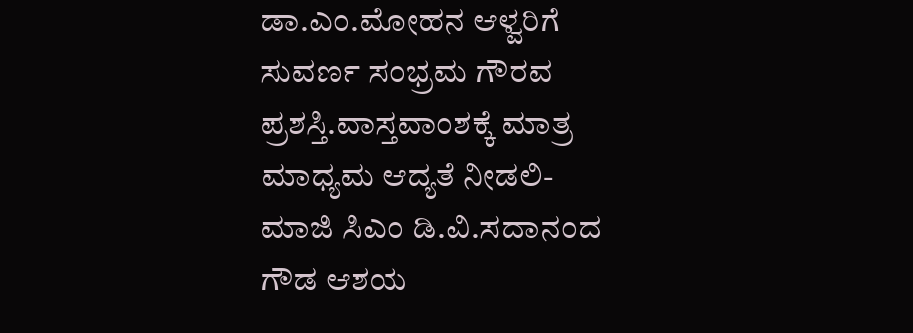ಡಾ.ಎಂ.ಮೋಹನ ಆಳ್ವರಿಗೆ ಸುವರ್ಣ ಸಂಭ್ರಮ ಗೌರವ ಪ್ರಶಸ್ತಿ.ವಾಸ್ತವಾಂಶಕ್ಕೆ ಮಾತ್ರ ಮಾಧ್ಯಮ ಆದ್ಯತೆ ನೀಡಲಿ-ಮಾಜಿ ಸಿಎಂ ಡಿ.ವಿ.ಸದಾನಂದ ಗೌಡ ಆಶಯ